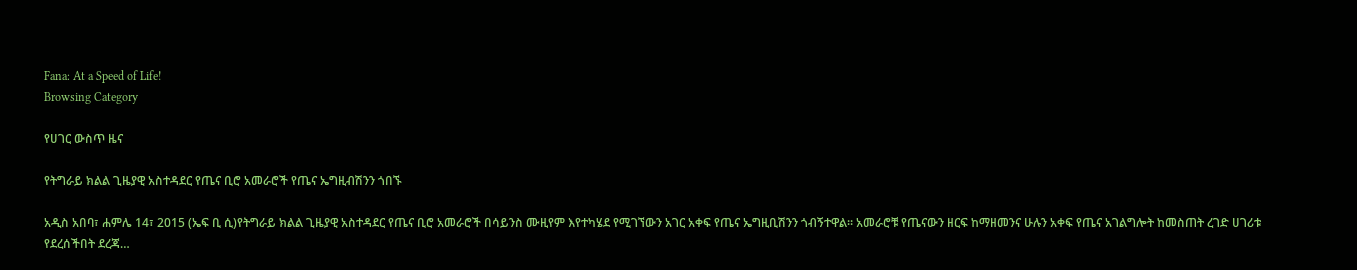Fana: At a Speed of Life!
Browsing Category

የሀገር ውስጥ ዜና

የትግራይ ክልል ጊዜያዊ አስተዳደር የጤና ቢሮ አመራሮች የጤና ኤግዚብሽንን ጎበኙ

አዲስ አበባ፣ ሐምሌ 14፣ 2015 (ኤፍ ቢ ሲ)የትግራይ ክልል ጊዜያዊ አስተዳደር የጤና ቢሮ አመራሮች በሳይንስ ሙዚየም እየተካሄደ የሚገኘውን አገር አቀፍ የጤና ኤግዚቢሽንን ጎብኝተዋል። አመራሮቹ የጤናውን ዘርፍ ከማዘመንና ሁሉን አቀፍ የጤና አገልግሎት ከመስጠት ረገድ ሀገሪቱ የደረሰችበት ደረጃ…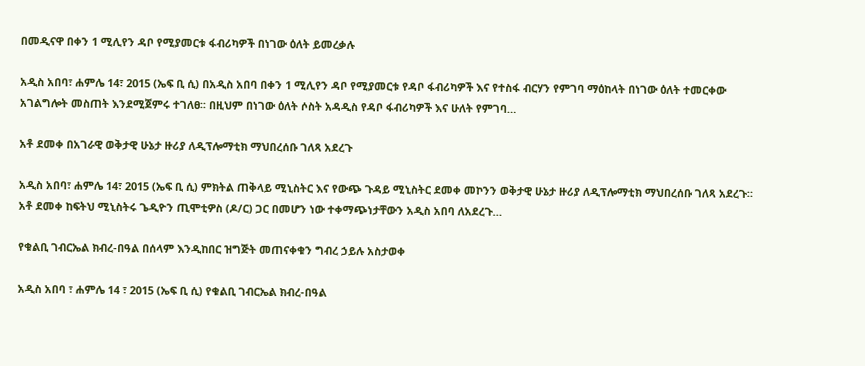በመዲናዋ በቀን 1 ሚሊየን ዳቦ የሚያመርቱ ፋብሪካዎች በነገው ዕለት ይመረቃሉ

አዲስ አበባ፣ ሐምሌ 14፣ 2015 (ኤፍ ቢ ሲ) በአዲስ አበባ በቀን 1 ሚሊየን ዳቦ የሚያመርቱ የዳቦ ፋብሪካዎች እና የተስፋ ብርሃን የምገባ ማዕከላት በነገው ዕለት ተመርቀው አገልግሎት መስጠት እንደሚጀምሩ ተገለፀ፡፡ በዚህም በነገው ዕለት ሶስት አዳዲስ የዳቦ ፋብሪካዎች እና ሁለት የምገባ…

አቶ ደመቀ በአገራዊ ወቅታዊ ሁኔታ ዙሪያ ለዲፕሎማቲክ ማህበረሰቡ ገለጻ አደረጉ

አዲስ አበባ፣ ሐምሌ 14፣ 2015 (ኤፍ ቢ ሲ) ምክትል ጠቅላይ ሚኒስትር እና የውጭ ጉዳይ ሚኒስትር ደመቀ መኮንን ወቅታዊ ሁኔታ ዙሪያ ለዲፕሎማቲክ ማህበረሰቡ ገለጻ አደረጉ። አቶ ደመቀ ከፍትህ ሚኒስትሩ ጌዲዮን ጢሞቲዎስ (ዶ/ር) ጋር በመሆን ነው ተቀማጭነታቸውን አዲስ አበባ ለአደረጉ…

የቁልቢ ገብርኤል ክብረ-በዓል በሰላም እንዲከበር ዝግጅት መጠናቀቁን ግብረ ኃይሉ አስታወቀ

አዲስ አበባ ፣ ሐምሌ 14 ፣ 2015 (ኤፍ ቢ ሲ) የቁልቢ ገብርኤል ክብረ-በዓል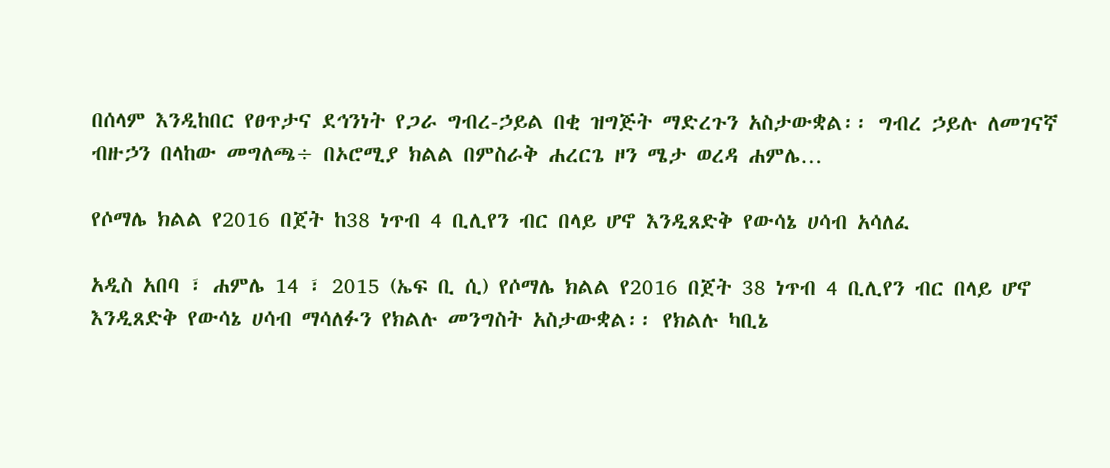በሰላም እንዲከበር የፀጥታና ደኅንነት የጋራ ግብረ-ኃይል በቂ ዝግጅት ማድረጉን አስታውቋል፡፡ ግብረ ኃይሉ ለመገናኛ ብዙኃን በላከው መግለጫ÷ በኦሮሚያ ክልል በምስራቅ ሐረርጌ ዞን ሜታ ወረዳ ሐምሌ…

የሶማሌ ክልል የ2016 በጀት ከ38 ነጥብ 4 ቢሊየን ብር በላይ ሆኖ እንዲጸድቅ የውሳኔ ሀሳብ አሳለፈ

አዲስ አበባ ፣ ሐምሌ 14 ፣ 2015 (ኤፍ ቢ ሲ) የሶማሌ ክልል የ2016 በጀት 38 ነጥብ 4 ቢሊየን ብር በላይ ሆኖ እንዲጸድቅ የውሳኔ ሀሳብ ማሳለፉን የክልሉ መንግስት አስታውቋል፡፡ የክልሉ ካቢኔ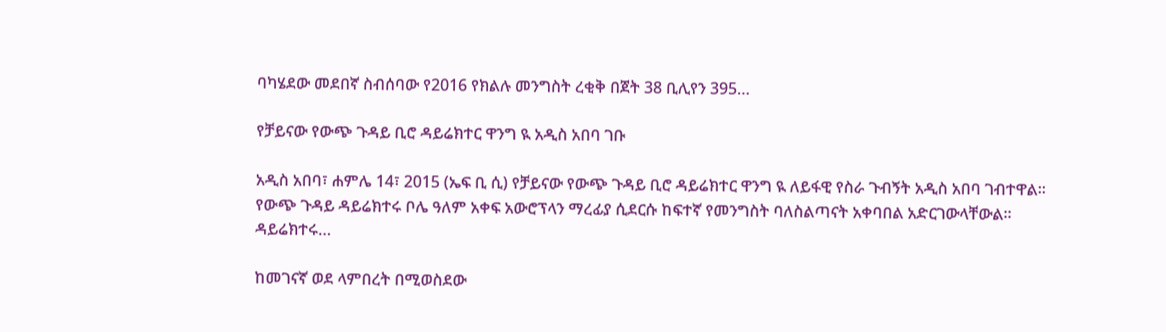ባካሄደው መደበኛ ስብሰባው የ2016 የክልሉ መንግስት ረቂቅ በጀት 38 ቢሊየን 395…

የቻይናው የውጭ ጉዳይ ቢሮ ዳይሬክተር ዋንግ ዪ አዲስ አበባ ገቡ

አዲስ አበባ፣ ሐምሌ 14፣ 2015 (ኤፍ ቢ ሲ) የቻይናው የውጭ ጉዳይ ቢሮ ዳይሬክተር ዋንግ ዪ ለይፋዊ የስራ ጉብኝት አዲስ አበባ ገብተዋል፡፡ የውጭ ጉዳይ ዳይሬክተሩ ቦሌ ዓለም አቀፍ አውሮፕላን ማረፊያ ሲደርሱ ከፍተኛ የመንግስት ባለስልጣናት አቀባበል አድርገውላቸውል፡፡ ዳይሬክተሩ…

ከመገናኛ ወደ ላምበረት በሚወስደው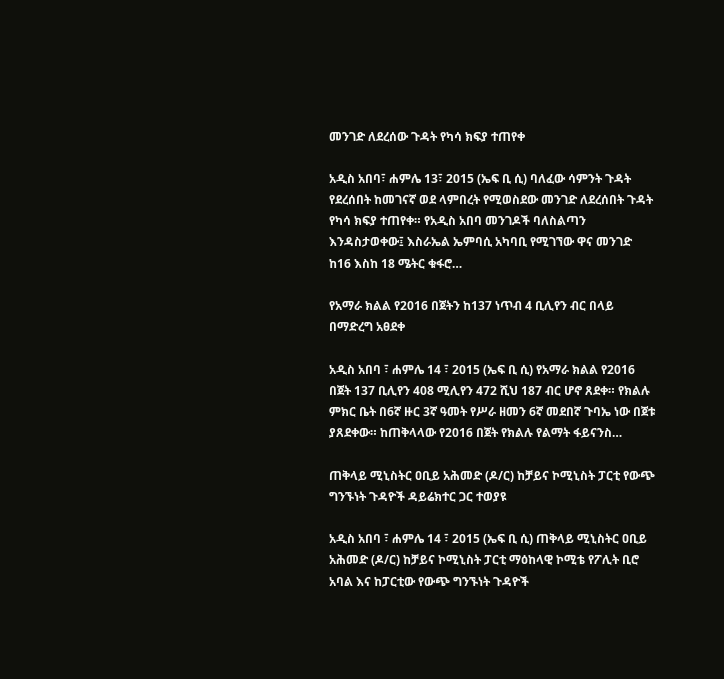መንገድ ለደረሰው ጉዳት የካሳ ክፍያ ተጠየቀ

አዲስ አበባ፣ ሐምሌ 13፣ 2015 (ኤፍ ቢ ሲ) ባለፈው ሳምንት ጉዳት የደረሰበት ከመገናኛ ወደ ላምበረት የሚወስደው መንገድ ለደረሰበት ጉዳት የካሳ ክፍያ ተጠየቀ። የአዲስ አበባ መንገዶች ባለስልጣን እንዳስታወቀው፤ እስራኤል ኤምባሲ አካባቢ የሚገኘው ዋና መንገድ ከ16 እስከ 18 ሜትር ቁፋሮ…

የአማራ ክልል የ2016 በጀትን ከ137 ነጥብ 4 ቢሊየን ብር በላይ በማድረግ አፀደቀ

አዲስ አበባ ፣ ሐምሌ 14 ፣ 2015 (ኤፍ ቢ ሲ) የአማራ ክልል የ2016 በጀት 137 ቢሊየን 408 ሚሊየን 472 ሺህ 187 ብር ሆኖ ጸደቀ። የክልሉ ምክር ቤት በ6ኛ ዙር 3ኛ ዓመት የሥራ ዘመን 6ኛ መደበኛ ጉባኤ ነው በጀቱ ያጸደቀው። ከጠቅላላው የ2016 በጀት የክልሉ የልማት ፋይናንስ…

ጠቅላይ ሚኒስትር ዐቢይ አሕመድ (ዶ/ር) ከቻይና ኮሚኒስት ፓርቲ የውጭ ግንኙነት ጉዳዮች ዳይሬክተር ጋር ተወያዩ

አዲስ አበባ ፣ ሐምሌ 14 ፣ 2015 (ኤፍ ቢ ሲ) ጠቅላይ ሚኒስትር ዐቢይ አሕመድ (ዶ/ር) ከቻይና ኮሚኒስት ፓርቲ ማዕከላዊ ኮሚቴ የፖሊት ቢሮ አባል እና ከፓርቲው የውጭ ግንኙነት ጉዳዮች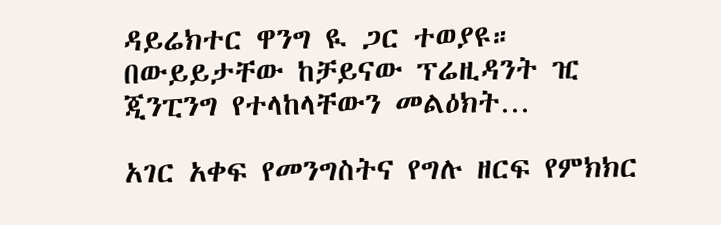ዳይሬክተር ዋንግ ዪ ጋር ተወያዩ። በውይይታቸው ከቻይናው ፕሬዚዳንት ዢ ጂንፒንግ የተላከላቸውን መልዕክት…

አገር አቀፍ የመንግስትና የግሉ ዘርፍ የምክክር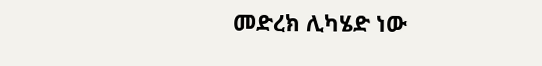መድረክ ሊካሄድ ነው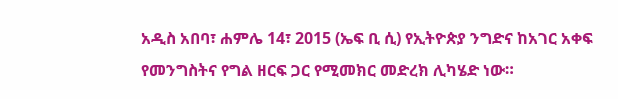አዲስ አበባ፣ ሐምሌ 14፣ 2015 (ኤፍ ቢ ሲ) የኢትዮጵያ ንግድና ከአገር አቀፍ የመንግስትና የግል ዘርፍ ጋር የሚመክር መድረክ ሊካሄድ ነው።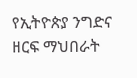የኢትዮጵያ ንግድና ዘርፍ ማህበራት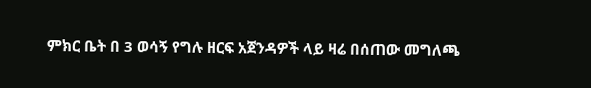ምክር ቤት በ 3 ወሳኝ የግሉ ዘርፍ አጀንዳዎች ላይ ዛሬ በሰጠው መግለጫ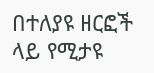በተለያዩ ዘርፎች ላይ የሚታዩ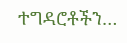ተግዳሮቶችን…